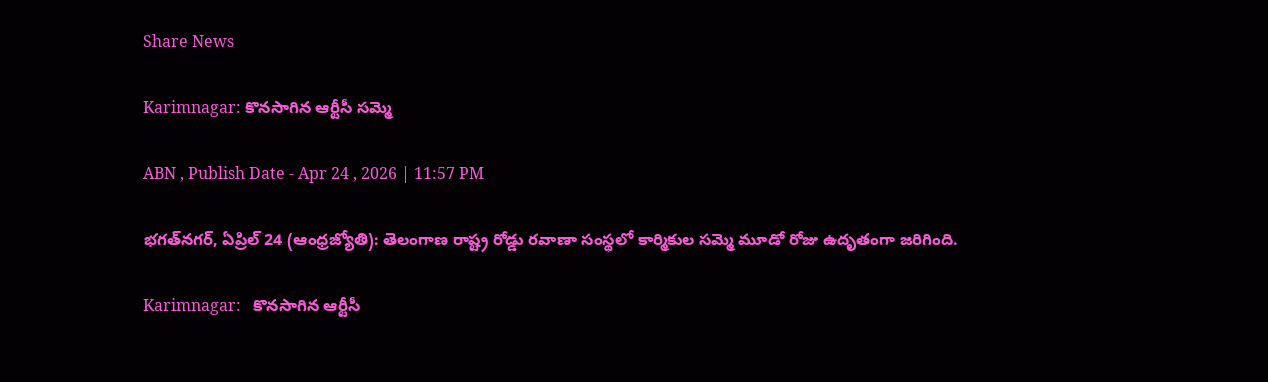Share News

Karimnagar: కొనసాగిన ఆర్టీసీ సమ్మె

ABN , Publish Date - Apr 24 , 2026 | 11:57 PM

భగత్‌నగర్‌, ఏప్రిల్‌ 24 (ఆంధ్రజ్యోతి): తెలంగాణ రాష్ట్ర రోడ్డు రవాణా సంస్థలో కార్మికుల సమ్మె మూడో రోజు ఉదృతంగా జరిగింది.

Karimnagar:   కొనసాగిన ఆర్టీసీ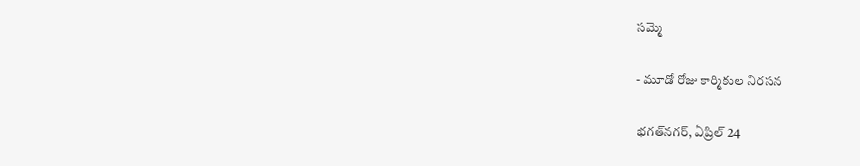సమ్మె

- మూడో రోజు కార్మికుల నిరసన

భగత్‌నగర్‌, ఏప్రిల్‌ 24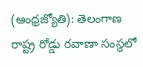(ఆంధ్రజ్యోతి): తెలంగాణ రాష్ట్ర రోడ్డు రవాణా సంస్థలో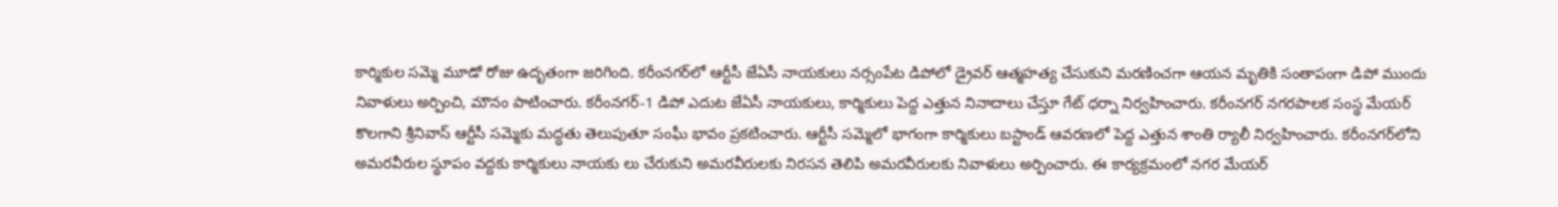కార్మికుల సమ్మె మూడో రోజు ఉదృతంగా జరిగింది. కరీంనగర్‌లో ఆర్టీసీ జేఏసీ నాయకులు నర్సంపేట డిపోలో డ్రైవర్‌ ఆత్మహత్య చేసుకుని మరణించగా ఆయన మృతికి సంతాపంగా డిపో ముందు నివాళులు అర్పించి, మౌనం పాటించారు. కరీంనగర్‌-1 డిపో ఎదుట జేఏసీ నాయకులు, కార్మికులు పెద్ద ఎత్తున నినాదాలు చేస్తూ గేట్‌ ధర్నా నిర్వహించారు. కరీంనగర్‌ నగరపాలక సంస్థ మేయర్‌ కొలగాని శ్రీనివాస్‌ ఆర్టీసీ సమ్మెకు మద్ధతు తెలుపుతూ సంఘీ భావం ప్రకటించారు. ఆర్టీసీ సమ్మెలో భాగంగా కార్మికులు బస్టాండ్‌ ఆవరణలో పెద్ద ఎత్తున శాంతి ర్యాలీ నిర్వహించారు. కరీంనగర్‌లోని అమరవీరుల స్థూపం వద్దకు కార్మికులు నాయకు లు చేరుకుని అమరవీరులకు నిరసన తెలిపి అమరవీరులకు నివాళులు అర్పించారు. ఈ కార్యక్రమంలో నగర మేయర్‌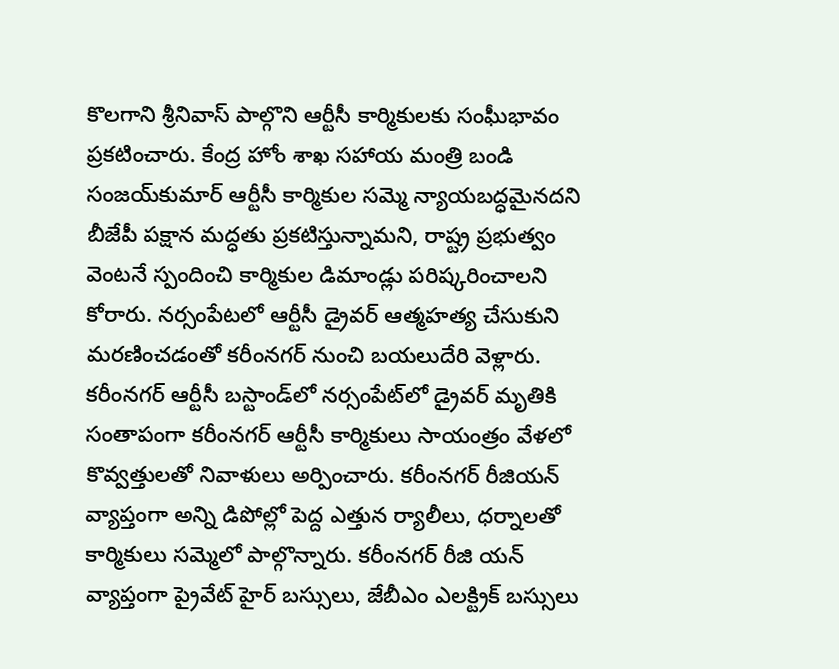కొలగాని శ్రీనివాస్‌ పాల్గొని ఆర్టీసీ కార్మికులకు సంఘీభావం ప్రకటించారు. కేంద్ర హోం శాఖ సహాయ మంత్రి బండి సంజయ్‌కుమార్‌ ఆర్టీసీ కార్మికుల సమ్మె న్యాయబద్ధమైనదని బీజేపీ పక్షాన మద్ధతు ప్రకటిస్తున్నామని, రాష్ట్ర ప్రభుత్వం వెంటనే స్పందించి కార్మికుల డిమాండ్లు పరిష్కరించాలని కోరారు. నర్సంపేటలో ఆర్టీసీ డ్రైవర్‌ ఆత్మహత్య చేసుకుని మరణించడంతో కరీంనగర్‌ నుంచి బయలుదేరి వెళ్లారు. కరీంనగర్‌ ఆర్టీసీ బస్టాండ్‌లో నర్సంపేట్‌లో డ్రైవర్‌ మృతికి సంతాపంగా కరీంనగర్‌ ఆర్టీసీ కార్మికులు సాయంత్రం వేళలో కొవ్వత్తులతో నివాళులు అర్పించారు. కరీంనగర్‌ రీజియన్‌ వ్యాప్తంగా అన్ని డిపోల్లో పెద్ద ఎత్తున ర్యాలీలు, ధర్నాలతో కార్మికులు సమ్మెలో పాల్గొన్నారు. కరీంనగర్‌ రీజి యన్‌ వ్యాప్తంగా ప్రైవేట్‌ హైర్‌ బస్సులు, జేబీఎం ఎలక్ట్రిక్‌ బస్సులు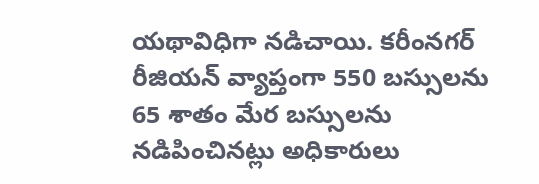యథావిధిగా నడిచాయి. కరీంనగర్‌ రీజియన్‌ వ్యాప్తంగా 550 బస్సులను 65 శాతం మేర బస్సులను నడిపించినట్లు అధికారులు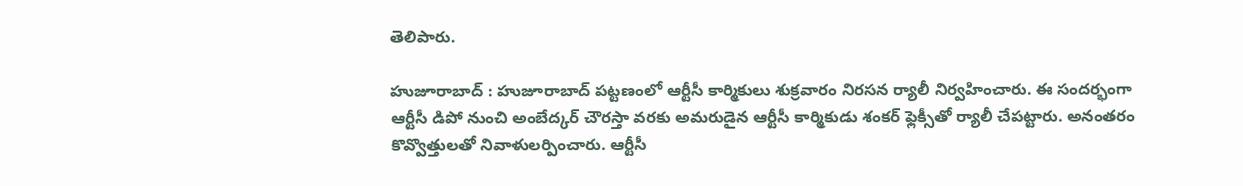తెలిపారు.

హుజూరాబాద్‌ : హుజూరాబాద్‌ పట్టణంలో ఆర్టీసీ కార్మికులు శుక్రవారం నిరసన ర్యాలీ నిర్వహించారు. ఈ సందర్భంగా ఆర్టీసీ డిపో నుంచి అంబేద్కర్‌ చౌరస్తా వరకు అమరుడైన ఆర్టీసీ కార్మికుడు శంకర్‌ ఫ్లెక్సీతో ర్యాలీ చేపట్టారు. అనంతరం కొవ్వొత్తులతో నివాళులర్పించారు. ఆర్టీసీ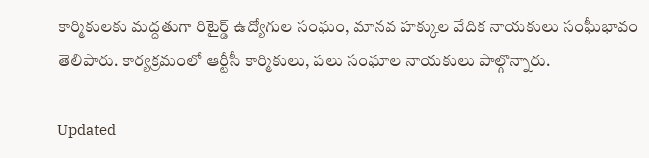కార్మికులకు మద్దతుగా రిటైర్డ్‌ ఉద్యోగుల సంఘం, మానవ హక్కుల వేదిక నాయకులు సంఘీభావం తెలిపారు. కార్యక్రమంలో ఆర్టీసీ కార్మికులు, పలు సంఘాల నాయకులు పాల్గొన్నారు.

Updated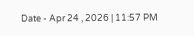Date - Apr 24 , 2026 | 11:57 PM